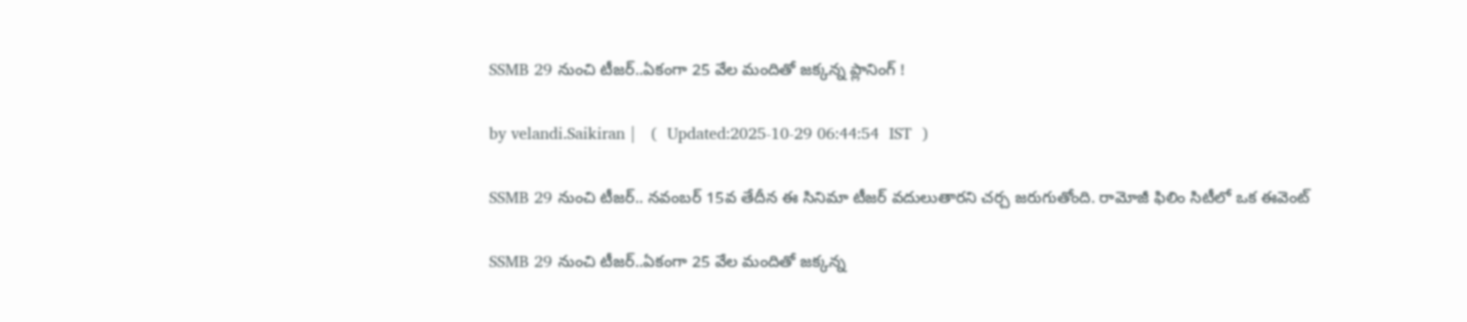SSMB 29 నుంచి టీజ‌ర్‌..ఏకంగా 25 వేల మందితో జ‌క్క‌న్న ప్లానింగ్ !

by velandi.Saikiran |   (  Updated:2025-10-29 06:44:54  IST  )

SSMB 29 నుంచి టీజ‌ర్‌.. నవంబర్ 15వ తేదీన ఈ సినిమా టీజర్ వదులుతారని చర్చ జరుగుతోంది. రామోజీ ఫిలిం సిటీలో ఒక ఈవెంట్

SSMB 29 నుంచి టీజ‌ర్‌..ఏకంగా 25 వేల మందితో జ‌క్క‌న్న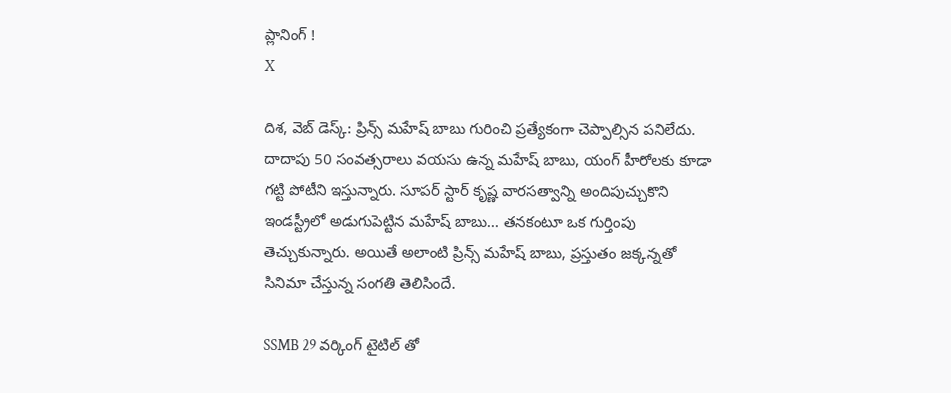ప్లానింగ్ !
X

దిశ‌, వెబ్ డెస్క్‌: ప్రిన్స్ మహేష్ బాబు గురించి ప్రత్యేకంగా చెప్పాల్సిన పనిలేదు. దాదాపు 50 సంవత్సరాలు వయసు ఉన్న మహేష్ బాబు, యంగ్ హీరోలకు కూడా గట్టి పోటీని ఇస్తున్నారు. సూపర్ స్టార్ కృష్ణ వారసత్వాన్ని అందిపుచ్చుకొని ఇండస్ట్రీలో అడుగుపెట్టిన మహేష్ బాబు... తనకంటూ ఒక గుర్తింపు తెచ్చుకున్నారు. అయితే అలాంటి ప్రిన్స్‌ మహేష్ బాబు, ప్రస్తుతం జక్కన్నతో సినిమా చేస్తున్న సంగతి తెలిసిందే.

SSMB 29 వర్కింగ్ టైటిల్‌ తో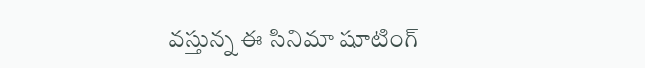వస్తున్న ఈ సినిమా షూటింగ్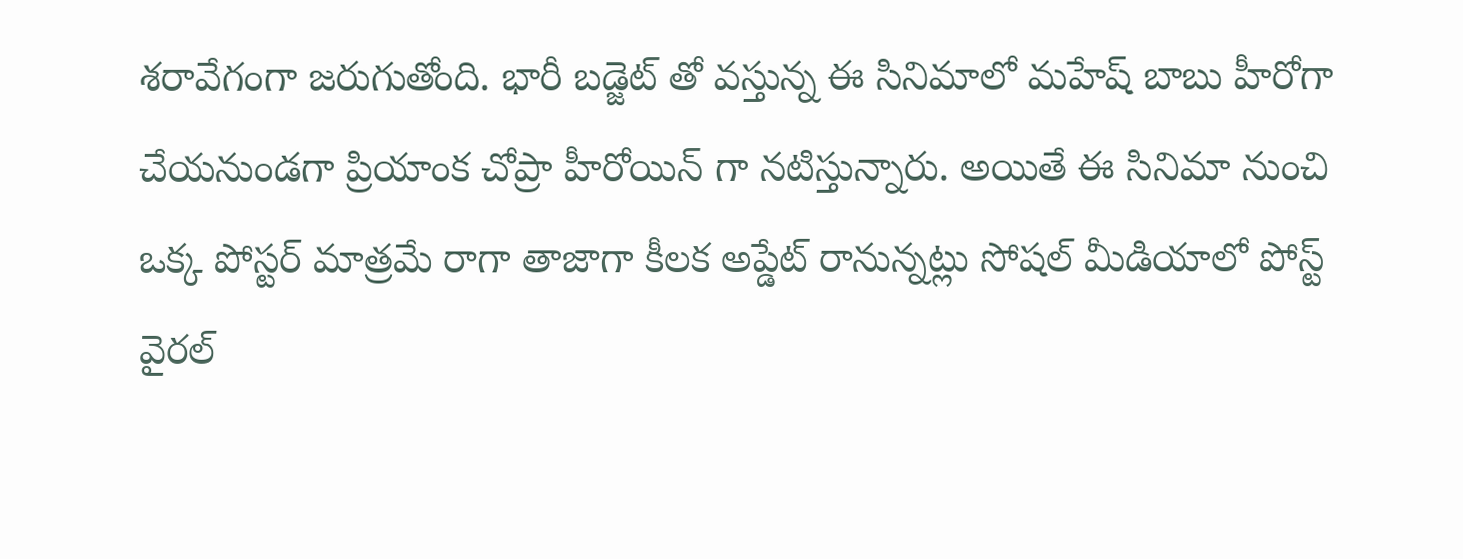శ‌రావేగంగా జరుగుతోంది. భారీ బడ్జెట్ తో వస్తున్న ఈ సినిమాలో మహేష్ బాబు హీరోగా చేయనుండగా ప్రియాంక చోప్రా హీరోయిన్ గా నటిస్తున్నారు. అయితే ఈ సినిమా నుంచి ఒక్క పోస్టర్ మాత్రమే రాగా తాజాగా కీలక అప్డేట్ రానున్నట్లు సోషల్ మీడియాలో పోస్ట్ వైరల్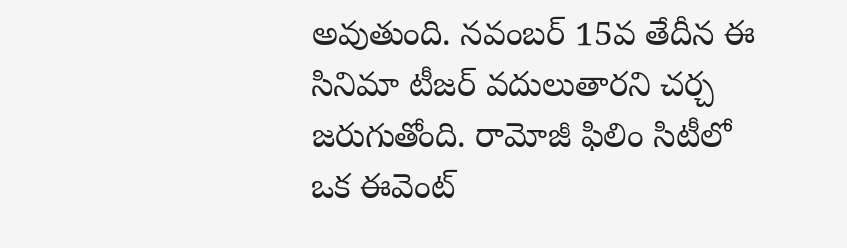అవుతుంది. నవంబర్ 15వ తేదీన ఈ సినిమా టీజర్ వదులుతారని చర్చ జరుగుతోంది. రామోజీ ఫిలిం సిటీలో ఒక ఈవెంట్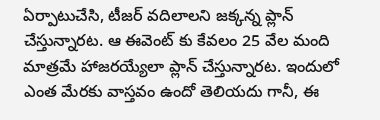ఏర్పాటుచేసి, టీజర్ వదిలాలని జక్కన్న ప్లాన్ చేస్తున్నారట. ఆ ఈవెంట్ కు కేవలం 25 వేల మంది మాత్రమే హాజరయ్యేలా ప్లాన్ చేస్తున్నారట. ఇందులో ఎంత మేరకు వాస్తవం ఉందో తెలియదు గానీ, ఈ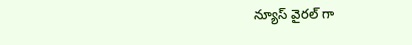న్యూస్ వైరల్ గా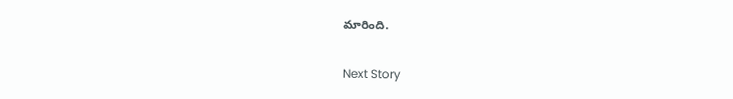మారింది.

Next Story